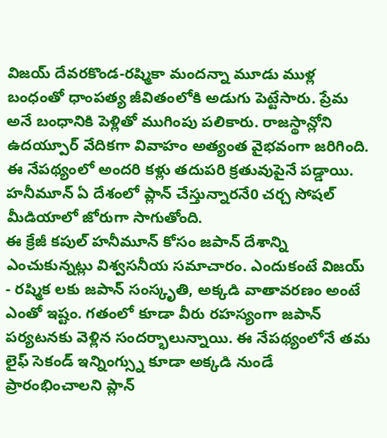విజయ్ దేవరకొండ-రష్మికా మందన్నా మూడు ముళ్ల బంధంతో ధాంపత్య జీవితంలోకి అడుగు పెట్టేసారు. ప్రేమ అనే బంధానికి పెళ్లితో ముగింపు పలికారు. రాజస్థాన్లోని ఉదయ్పూర్ వేదికగా వివాహం అత్యంత వైభవంగా జరిగింది. ఈ నేపథ్యంలో అందరి కళ్లు తదుపరి క్రతువుపైనే పడ్డాయి. హనీమూన్ ఏ దేశంలో ప్లాన్ చేస్తున్నారనే0 చర్చ సోషల్ మీడియాలో జోరుగా సాగుతోంది.
ఈ క్రేజీ కపుల్ హనీమూన్ కోసం జపాన్ దేశాన్ని ఎంచుకున్నట్లు విశ్వసనీయ సమాచారం. ఎందుకంటే విజయ్ - రష్మిక లకు జపాన్ సంస్కృతి, అక్కడి వాతావరణం అంటే ఎంతో ఇష్టం. గతంలో కూడా వీరు రహస్యంగా జపాన్ పర్యటనకు వెళ్లిన సందర్భాలున్నాయి. ఈ నేపథ్యంలోనే తమ లైఫ్ సెకండ్ ఇన్నింగ్స్ను కూడా అక్కడి నుండే ప్రారంభించాలని ప్లాన్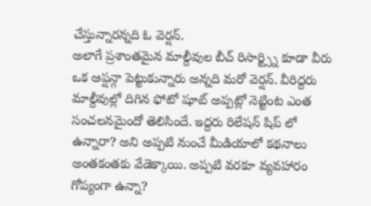చేస్తున్నారన్నది ఓ వెర్షన్.
అలాగే ప్రశాంతమైన మాల్దీవుల బీచ్ రిసార్ట్స్ని కూడా వీరు ఒక ఆప్షన్గా పెట్టుకున్నారు అన్నది మరో వెర్షన్. వీరిద్దరు మాల్దీవుల్లో దిగిన ఫోటో షూట్ అప్పట్లో నెట్టింట ఎంత సంచలనమైందో తెలిసిందే. ఇద్దరు రిలేషన్ షిప్ లో ఉన్నారా? అని అప్పటి నుంచే మీడియాలో కథనాలు అంతకంతకు వేడెక్కాయి. అప్పటి వరకూ వ్యవహారం గోప్యంగా ఉన్నా?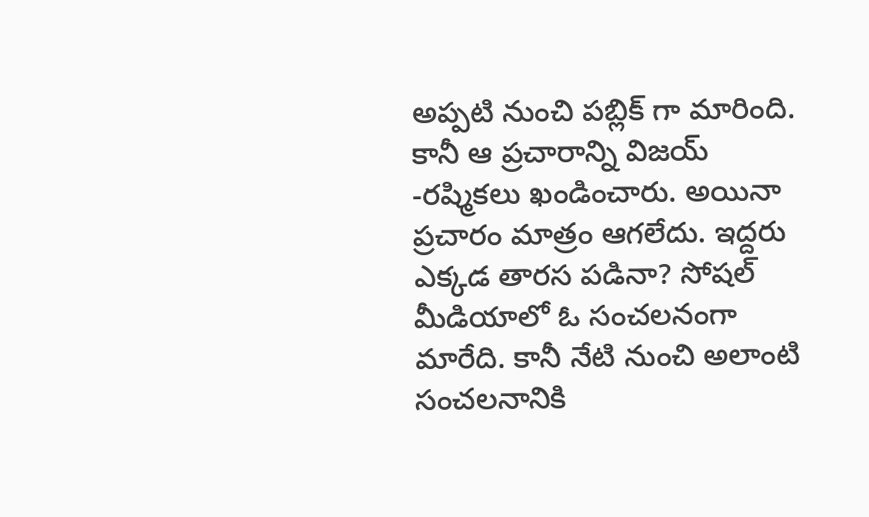అప్పటి నుంచి పబ్లిక్ గా మారింది.
కానీ ఆ ప్రచారాన్ని విజయ్ -రష్మికలు ఖండించారు. అయినా ప్రచారం మాత్రం ఆగలేదు. ఇద్దరు ఎక్కడ తారస పడినా? సోషల్ మీడియాలో ఓ సంచలనంగా మారేది. కానీ నేటి నుంచి అలాంటి సంచలనానికి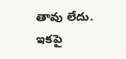తావు లేదు. ఇకపై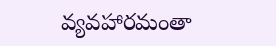వ్యవహారమంతా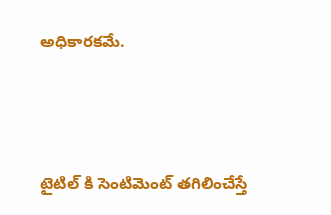అధికారకమే.




టైటిల్ కి సెంటిమెంట్ తగిలించేస్తే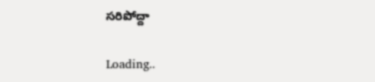సరిపోద్దా

Loading..